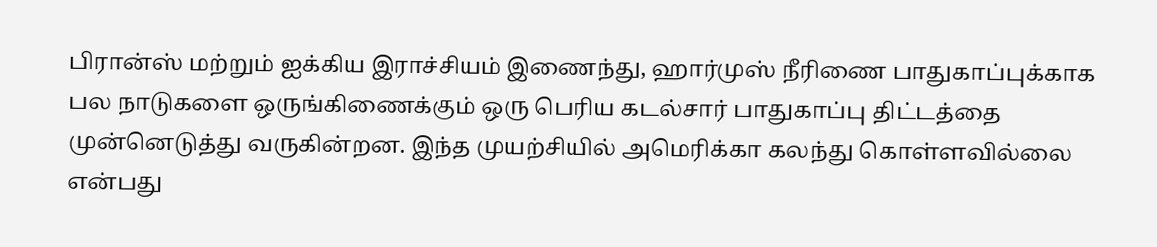பிரான்ஸ் மற்றும் ஐக்கிய இராச்சியம் இணைந்து, ஹார்முஸ் நீரிணை பாதுகாப்புக்காக பல நாடுகளை ஒருங்கிணைக்கும் ஒரு பெரிய கடல்சார் பாதுகாப்பு திட்டத்தை முன்னெடுத்து வருகின்றன. இந்த முயற்சியில் அமெரிக்கா கலந்து கொள்ளவில்லை என்பது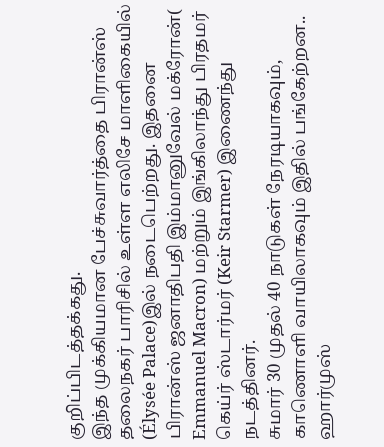குறிப்பிடத்தக்கது.
இந்த முக்கியமான பேச்சுவார்த்தை பிரான்ஸ் தலைநகர் பாரிசில் உள்ள எலிசே மாளிகையில் (Élysée Palace)இல் நடைபெற்றது. இதனை பிரான்ஸ் ஜனாதிபதி இம்மானுவேல் மக்ரோன்( Emmanuel Macron) மற்றும் இங்கிலாந்து பிரதமர் கெய்ர் ஸ்டார்மர் (Keir Starmer) இணைந்து நடத்தினர்.
சுமார் 30 முதல் 40 நாடுகள் நேரடியாகவும், காணொளி வாயிலாகவும் இதில் பங்கேற்றன.. ஹார்முஸ்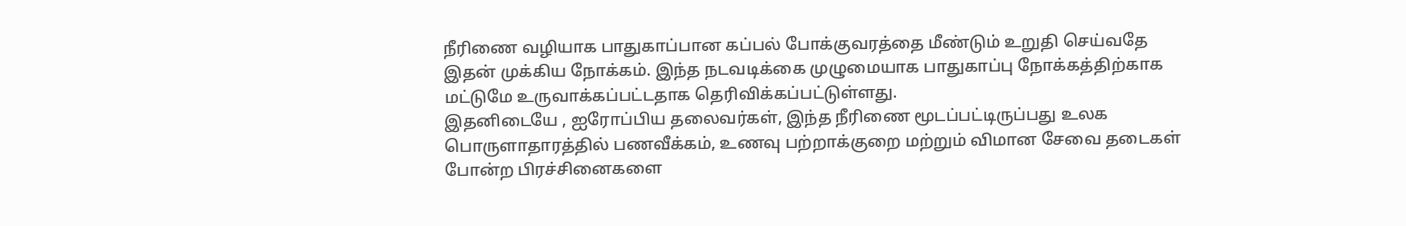நீரிணை வழியாக பாதுகாப்பான கப்பல் போக்குவரத்தை மீண்டும் உறுதி செய்வதே இதன் முக்கிய நோக்கம். இந்த நடவடிக்கை முழுமையாக பாதுகாப்பு நோக்கத்திற்காக மட்டுமே உருவாக்கப்பட்டதாக தெரிவிக்கப்பட்டுள்ளது.
இதனிடையே , ஐரோப்பிய தலைவர்கள், இந்த நீரிணை மூடப்பட்டிருப்பது உலக பொருளாதாரத்தில் பணவீக்கம், உணவு பற்றாக்குறை மற்றும் விமான சேவை தடைகள் போன்ற பிரச்சினைகளை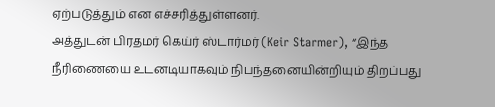ஏற்படுத்தும் என எச்சரித்துள்ளனர்.
அத்துடன் பிரதமர் கெய்ர் ஸ்டார்மர் (Keir Starmer), “இந்த நீரிணையை உடனடியாகவும் நிபந்தனையின்றியும் திறப்பது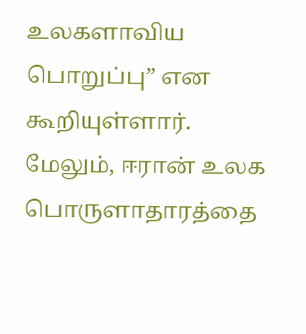உலகளாவிய பொறுப்பு” என கூறியுள்ளார். மேலும், ஈரான் உலக பொருளாதாரத்தை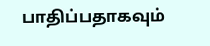பாதிப்பதாகவும்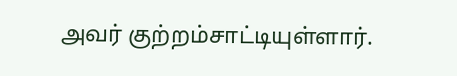அவர் குற்றம்சாட்டியுள்ளார்.